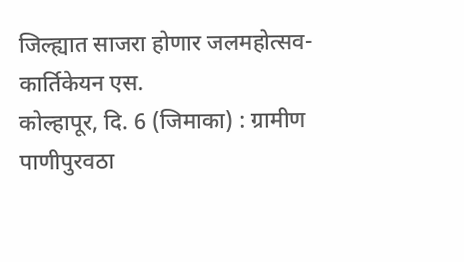जिल्ह्यात साजरा होणार जलमहोत्सव- कार्तिकेयन एस.
कोल्हापूर, दि. 6 (जिमाका) : ग्रामीण पाणीपुरवठा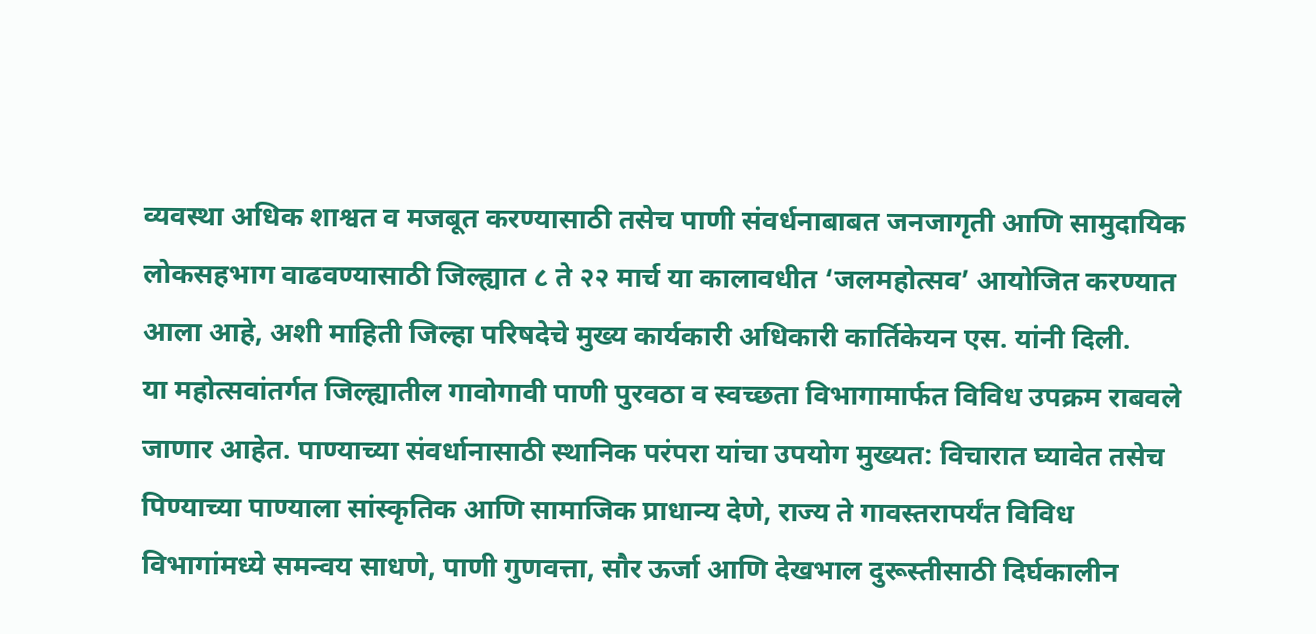व्यवस्था अधिक शाश्वत व मजबूत करण्यासाठी तसेच पाणी संवर्धनाबाबत जनजागृती आणि सामुदायिक लोकसहभाग वाढवण्यासाठी जिल्ह्यात ८ ते २२ मार्च या कालावधीत ‘जलमहोत्सव’ आयोजित करण्यात आला आहे, अशी माहिती जिल्हा परिषदेचे मुख्य कार्यकारी अधिकारी कार्तिकेयन एस. यांनी दिली.
या महोत्सवांतर्गत जिल्ह्यातील गावोगावी पाणी पुरवठा व स्वच्छता विभागामार्फत विविध उपक्रम राबवले जाणार आहेत. पाण्याच्या संवर्धानासाठी स्थानिक परंपरा यांचा उपयोग मुख्यत: विचारात घ्यावेत तसेच पिण्याच्या पाण्याला सांस्कृतिक आणि सामाजिक प्राधान्य देणे, राज्य ते गावस्तरापर्यंत विविध विभागांमध्ये समन्वय साधणे, पाणी गुणवत्ता, सौर ऊर्जा आणि देखभाल दुरूस्तीसाठी दिर्घकालीन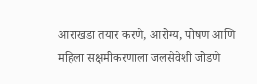आराखडा तयार करणे, आरोग्य, पोषण आणि महिला सक्षमीकरणाला जलसेवेशी जोडणे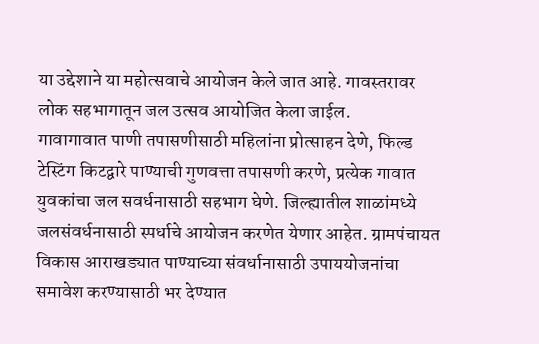या उद्देशाने या महोत्सवाचे आयोजन केले जात आहे. गावस्तरावर लोक सहभागातून जल उत्सव आयोजित केला जाईल.
गावागावात पाणी तपासणीसाठी महिलांना प्रोत्साहन देणे, फिल्ड टेस्टिंग किटद्वारे पाण्याची गुणवत्ता तपासणी करणे, प्रत्येक गावात युवकांचा जल सवर्धनासाठी सहभाग घेणे. जिल्ह्यातील शाळांमध्ये जलसंवर्धनासाठी स्पर्धाचे आयोजन करणेत येणार आहेत. ग्रामपंचायत विकास आराखड्यात पाण्याच्या संवर्धानासाठी उपाययोजनांचा समावेश करण्यासाठी भर देण्यात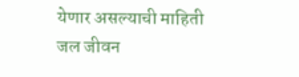येणार असल्याची माहिती जल जीवन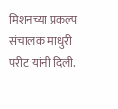मिशनच्या प्रकल्प संचालक माधुरी परीट यांनी दिली.